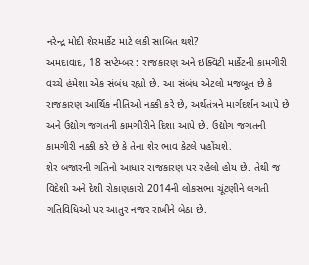નરેન્દ્ર મોદી શેરમાર્કેટ માટે લકી સાબિત થશે?
અમદાવાદ, 18 સપ્ટેમ્બર : રાજકારણ અને ઇક્વિટી માર્કેટની કામગીરી વચ્ચે હંમેશા એક સંબંધ રહ્યો છે. આ સંબંધ એટલો મજબૂત છે કે રાજકારણ આર્થિક નીતિઓ નક્કી કરે છે, અર્થતંત્રને માર્ગદર્શન આપે છે અને ઉદ્યોગ જગતની કામગીરીને દિશા આપે છે. ઉદ્યોગ જગતની કામગીરી નક્કી કરે છે કે તેના શેર ભાવ કેટલે પહોંચશે.
શેર બજારની ગતિનો આધાર રાજકારણ પર રહેલો હોય છે. તેથી જ વિદેશી અને દેશી રોકાણકારો 2014ની લોકસભા ચૂંટણીને લગતી ગતિવિધિઓ પર આતુર નજર રાખીને બેઠા છે.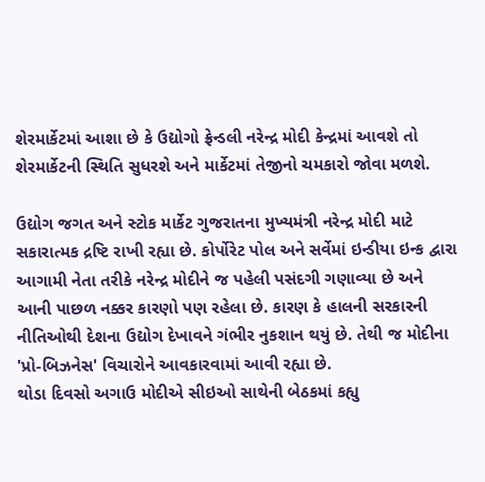શેરમાર્કેટમાં આશા છે કે ઉદ્યોગો ફ્રેન્ડલી નરેન્દ્ર મોદી કેન્દ્રમાં આવશે તો શેરમાર્કેટની સ્થિતિ સુધરશે અને માર્કેટમાં તેજીનો ચમકારો જોવા મળશે.

ઉદ્યોગ જગત અને સ્ટોક માર્કેટ ગુજરાતના મુખ્યમંત્રી નરેન્દ્ર મોદી માટે સકારાત્મક દ્રષ્ટિ રાખી રહ્યા છે. કોર્પોરેટ પોલ અને સર્વેમાં ઇન્ડીયા ઇન્ક દ્વારા આગામી નેતા તરીકે નરેન્દ્ર મોદીને જ પહેલી પસંદગી ગણાવ્યા છે અને આની પાછળ નક્કર કારણો પણ રહેલા છે. કારણ કે હાલની સરકારની નીતિઓથી દેશના ઉદ્યોગ દેખાવને ગંભીર નુકશાન થયું છે. તેથી જ મોદીના 'પ્રો-બિઝનેસ' વિચારોને આવકારવામાં આવી રહ્યા છે.
થોડા દિવસો અગાઉ મોદીએ સીઇઓ સાથેની બેઠકમાં કહ્યુ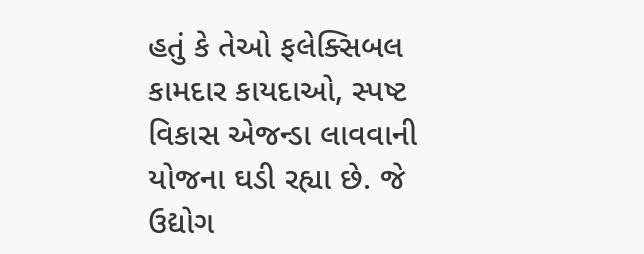હતું કે તેઓ ફલેક્સિબલ કામદાર કાયદાઓ, સ્પષ્ટ વિકાસ એજન્ડા લાવવાની યોજના ઘડી રહ્યા છે. જે ઉદ્યોગ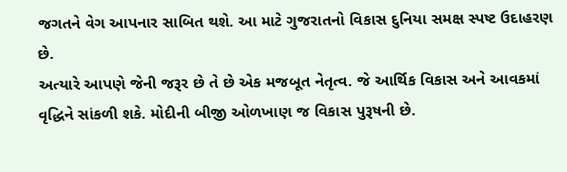જગતને વેગ આપનાર સાબિત થશે. આ માટે ગુજરાતનો વિકાસ દુનિયા સમક્ષ સ્પષ્ટ ઉદાહરણ છે.
અત્યારે આપણે જેની જરૂર છે તે છે એક મજબૂત નેતૃત્વ. જે આર્થિક વિકાસ અને આવકમાં વૃદ્ધિને સાંકળી શકે. મોદીની બીજી ઓળખાણ જ વિકાસ પુરૂષની છે.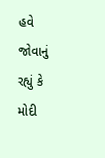હવે જોવાનું રહ્યું કે મોદી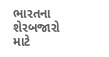ભારતના શેરબજારો માટે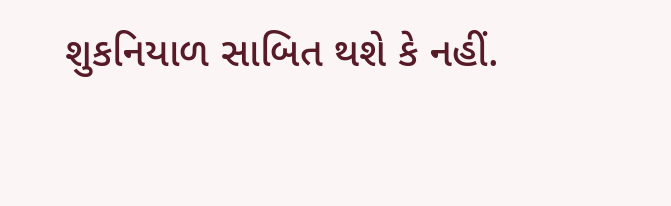શુકનિયાળ સાબિત થશે કે નહીં.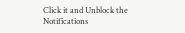Click it and Unblock the Notifications